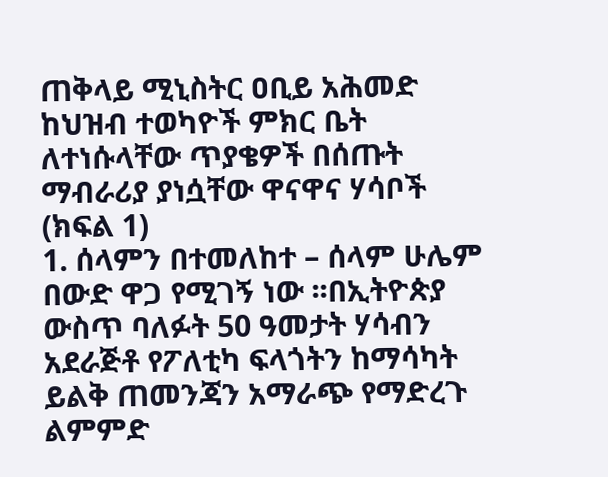ጠቅላይ ሚኒስትር ዐቢይ አሕመድ ከህዝብ ተወካዮች ምክር ቤት ለተነሱላቸው ጥያቄዎች በሰጡት ማብራሪያ ያነሷቸው ዋናዋና ሃሳቦች (ክፍል 1)
1. ሰላምን በተመለከተ – ሰላም ሁሌም በውድ ዋጋ የሚገኝ ነው ፡፡በኢትዮጵያ ውስጥ ባለፉት 50 ዓመታት ሃሳብን አደራጅቶ የፖለቲካ ፍላጎትን ከማሳካት ይልቅ ጠመንጃን አማራጭ የማድረጉ ልምምድ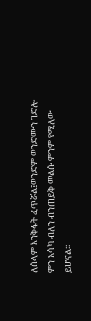ለሰላም እንቅፋት ፈጥሯል፤ወንድም ወንድሙን ገድሎ ምን አሳካ ብለን ብንጠይቅ መልሱ ምንም የሚለው ይሆናል፡፡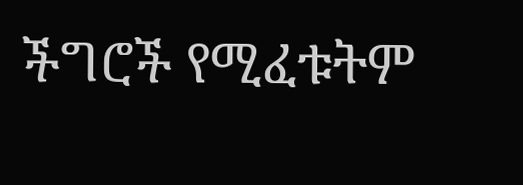ችግሮች የሚፈቱትም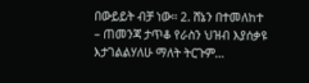በውይይት ብቻ ነው፡፡ 2. ሸኔን በተመለከተ – ጠመንጃ ታጥቆ የራስን ህዝብ እያሰቃዩ እታገልልሃለሁ ማለት ትርጉም…